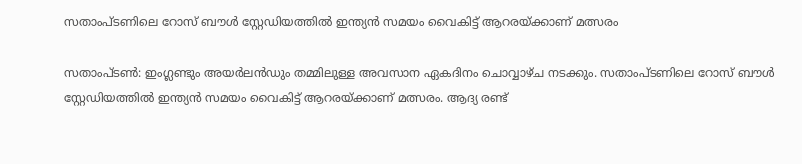സതാംപ്‌ടണിലെ റോസ് ബൗള്‍ സ്റ്റേഡിയത്തില്‍ ഇന്ത്യന്‍ സമയം വൈകിട്ട് ആറരയ്‌ക്കാണ് മത്സരം

സതാംപ്‌ടണ്‍: ഇംഗ്ലണ്ടും അയര്‍ലന്‍ഡും തമ്മിലുള്ള അവസാന ഏകദിനം ചൊവ്വാഴ്‌ച നടക്കും. സതാംപ്‌ടണിലെ റോസ് ബൗള്‍ സ്റ്റേഡിയത്തില്‍ ഇന്ത്യന്‍ സമയം വൈകിട്ട് ആറരയ്‌ക്കാണ് മത്സരം. ആദ്യ രണ്ട്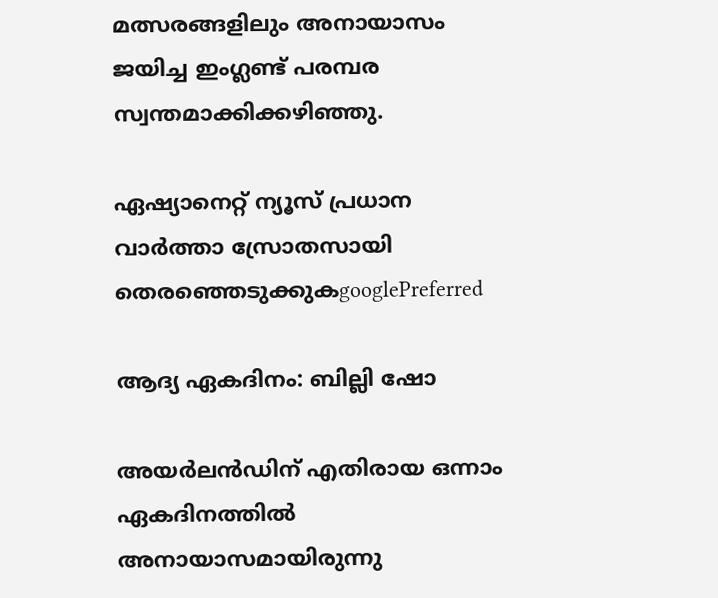മത്സരങ്ങളിലും അനായാസം ജയിച്ച ഇംഗ്ലണ്ട് പരമ്പര സ്വന്തമാക്കിക്കഴിഞ്ഞു.

ഏഷ്യാനെറ്റ് ന്യൂസ് പ്രധാന വാർത്താ സ്രോതസായി തെരഞ്ഞെടുക്കുകgooglePreferred

ആദ്യ ഏകദിനം: ബില്ലി ഷോ

അയർലൻഡിന് എതിരായ ഒന്നാം ഏകദിനത്തിൽ അനായാസമായിരുന്നു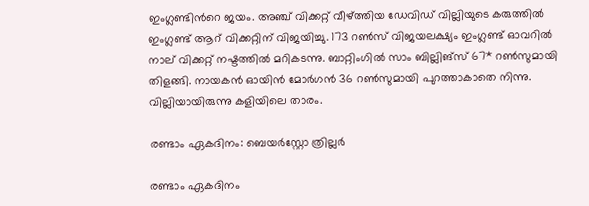ഇംഗ്ലണ്ടിന്‍റെ ജയം. അഞ്ച് വിക്കറ്റ് വീഴ്‌ത്തിയ ഡേവിഡ് വില്ലിയുടെ കരുത്തില്‍ ഇംഗ്ലണ്ട് ആറ് വിക്കറ്റിന് വിജയിച്ചു. 173 റൺസ് വിജയലക്ഷ്യം ഇംഗ്ലണ്ട് ഓവറിൽ നാല് വിക്കറ്റ് നഷ്ടത്തിൽ മറികടന്നു. ബാറ്റിംഗില്‍ സാം ബില്ലിങ്സ് 67* റണ്‍സുമായി തിളങ്ങി. നായകന്‍ ഓയിന്‍ മോര്‍ഗന്‍ 36 റണ്‍സുമായി പുറത്താകാതെ നിന്നു. വില്ലിയായിരുന്നു കളിയിലെ താരം.

രണ്ടാം ഏകദിനം: ബെയര്‍സ്റ്റോ ത്രില്ലര്‍

രണ്ടാം ഏകദിനം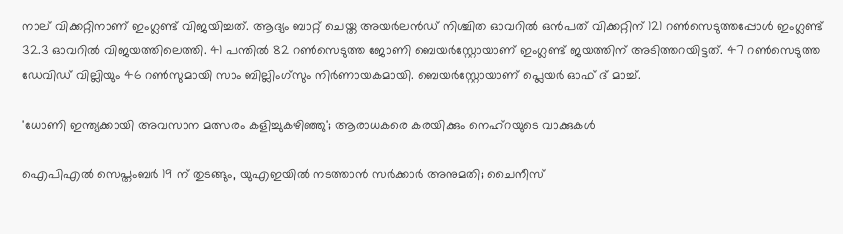നാല് വിക്കറ്റിനാണ് ഇംഗ്ലണ്ട് വിജയിച്ചത്. ആദ്യം ബാറ്റ് ചെയ്ത അയര്‍ലന്‍ഡ് നിശ്ചിത ഓവറില്‍ ഒന്‍പത് വിക്കറ്റിന് 121 റണ്‍സെടുത്തപ്പോള്‍ ഇംഗ്ലണ്ട് 32.3 ഓവറില്‍ വിജയത്തിലെത്തി. 41 പന്തില്‍ 82 റണ്‍സെടുത്ത ജോണി ബെയര്‍സ്റ്റോയാണ് ഇംഗ്ലണ്ട് ജയത്തിന് അടിത്തറയിട്ടത്. 47 റണ്‍സെടുത്ത ഡേവിഡ് വില്ലിയും 46 റണ്‍സുമായി സാം ബില്ലിംഗ്‌സും നിര്‍ണായകമായി. ബെയര്‍സ്റ്റോയാണ് പ്ലെയര്‍ ഓഫ് ദ് മാച്ച്.

'ധോണി ഇന്ത്യക്കായി അവസാന മത്സരം കളിച്ചുകഴിഞ്ഞു'; ആരാധകരെ കരയിക്കും നെഹ്‌റയുടെ വാക്കുകള്‍

ഐപിഎല്‍ സെപ്തംബര്‍ 19 ന് തുടങ്ങും, യുഎഇയിൽ നടത്താൻ സർക്കാർ അനുമതി; ചൈനീസ്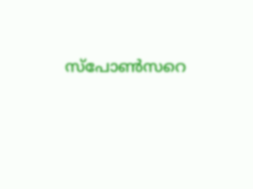സ്‌പോൺസറെ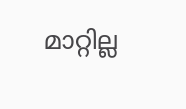മാറ്റില്ല